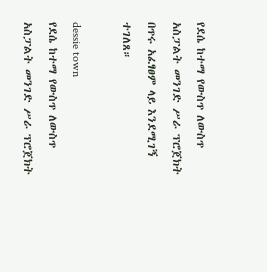የደሴ ከተማ የውስጥ ለውስጥ አስፓልት መንገድ ሥራ ፕሮጀክት በጥሩ አፈፃፀም ላይ እንደሚገኝ ተገለጸ።

dessie town
የደሴ ከተማ የውስጥ ለውስጥ አስፓልት መንገድ ሥራ ፕሮጀክት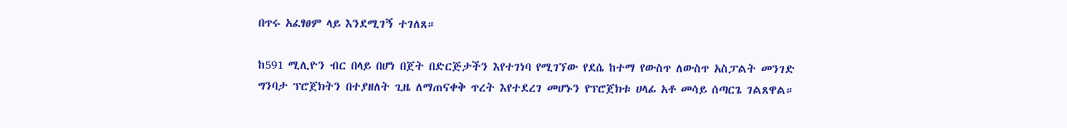በጥሩ አፈፃፀም ላይ እንደሚገኝ ተገለጸ።

ከ591 ሚሊዮን ብር በላይ በሆነ በጀት በድርጅታችን እየተገነባ የሚገኘው የደሴ ከተማ የውስጥ ለውስጥ አስፓልት መንገድ ግንባታ ፕሮጀክትን በተያዘለት ጊዜ ለማጠናቀቅ ጥረት እየተደረገ መሆኑን የፕሮጀክቱ ሀላፊ አቶ መሳይ ሰጣርጌ ገልጸዋል።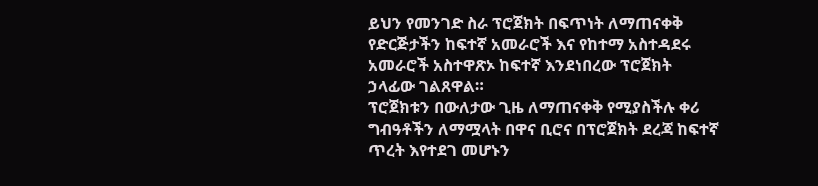ይህን የመንገድ ስራ ፕሮጀክት በፍጥነት ለማጠናቀቅ የድርጅታችን ከፍተኛ አመራሮች እና የከተማ አስተዳደሩ አመራሮች አስተዋጽኦ ከፍተኛ እንደነበረው ፕሮጀክት ኃላፊው ገልጸዋል።
ፕሮጀክቱን በውለታው ጊዜ ለማጠናቀቅ የሚያስችሉ ቀሪ ግብዓቶችን ለማሟላት በዋና ቢሮና በፕሮጀክት ደረጃ ከፍተኛ ጥረት እየተደገ መሆኑን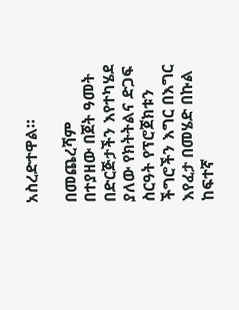አስረድተዋል።

በመጨረሻም በተያዘው በጀት ዓመት በድርጅታችን እየተካሄደ ያለው የክትትልና ድጋፍ ስርዓት የፕሮጀክቱን ችግሮችን እግር በእግር እየፈታ በመሄድ በኩል ከፍተኛ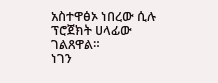አስተዋፅኦ ነበረው ሲሉ ፕሮጀክት ሀላፊው ገልጸዋል።
ነገን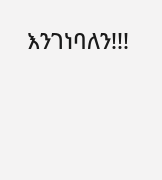እንገነባለን!!!